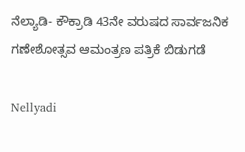ನೆಲ್ಯಾಡಿ- ಕೌಕ್ರಾಡಿ 43ನೇ ವರುಷದ ಸಾರ್ವಜನಿಕ ಗಣೇಶೋತ್ಸವ ಆಮಂತ್ರಣ ಪತ್ರಿಕೆ ಬಿಡುಗಡೆ

Nellyadi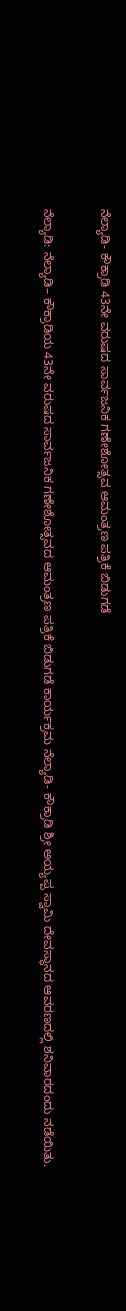ನೆಲ್ಯಾಡಿ- ಕೌಕ್ರಾಡಿ 43ನೇ ವರುಷದ ಸಾರ್ವಜನಿಕ ಗಣೇಶೋತ್ಸವ ಆಮಂತ್ರಣ ಪತ್ರಿಕೆ ಬಿಡುಗಡೆ

ನೆಲ್ಯಾಡಿ: ನೆಲ್ಯಾಡಿ– ಕೌಕ್ರಾಡಿಯ 43ನೇ ವರುಷದ ಸಾರ್ವಜನಿಕ ಗಣೇಶೋತ್ಸವದ ಆಮಂತ್ರಣ ಪತ್ರಿಕೆ ಬಿಡುಗಡೆ ಕಾರ್ಯಕ್ರಮ ನೆಲ್ಯಾಡಿ- ಕೌಕ್ರಾಡಿ ಶ್ರೀ ಅಯ್ಯಪ್ಪ ಸ್ವಾಮಿ ದೇವಸ್ಥಾನದ ಆವರಣದಲ್ಲಿ ಶನಿವಾರದಂದು ನಡೆಯಿತು.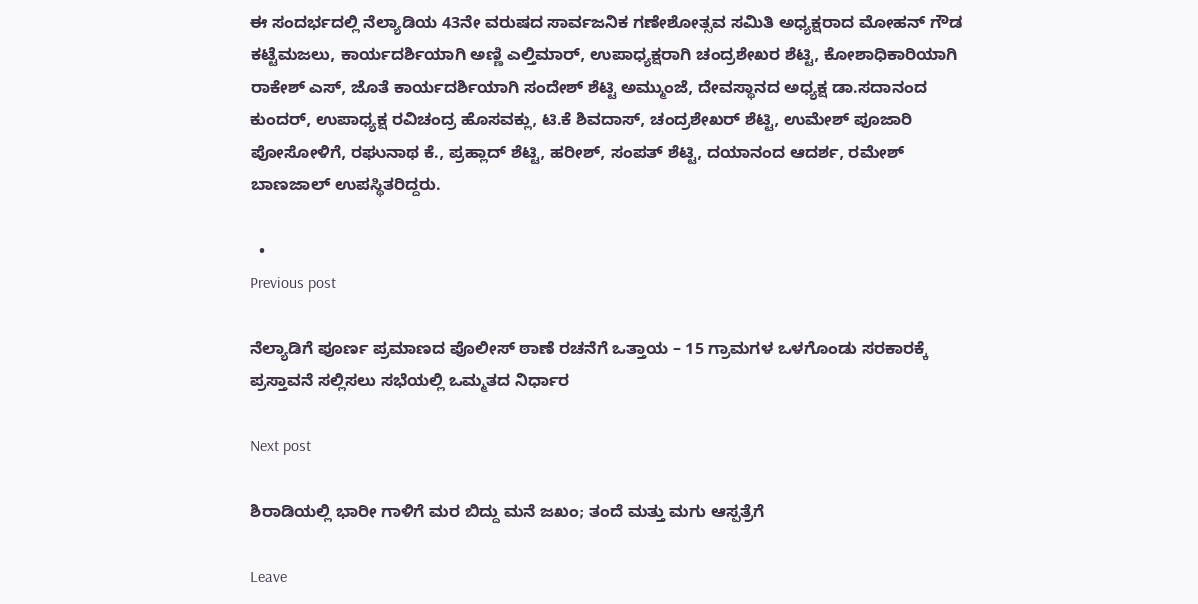ಈ ಸಂದರ್ಭದಲ್ಲಿ ನೆಲ್ಯಾಡಿಯ 43ನೇ ವರುಷದ ಸಾರ್ವಜನಿಕ ಗಣೇಶೋತ್ಸವ ಸಮಿತಿ ಅಧ್ಯಕ್ಷರಾದ ಮೋಹನ್ ಗೌಡ ಕಟ್ಟೆಮಜಲು, ಕಾರ್ಯದರ್ಶಿಯಾಗಿ ಅಣ್ಣಿ ಎಲ್ತಿಮಾರ್, ಉಪಾಧ್ಯಕ್ಷರಾಗಿ ಚಂದ್ರಶೇಖರ ಶೆಟ್ಟಿ, ಕೋಶಾಧಿಕಾರಿಯಾಗಿ ರಾಕೇಶ್ ಎಸ್, ಜೊತೆ ಕಾರ್ಯದರ್ಶಿಯಾಗಿ ಸಂದೇಶ್ ಶೆಟ್ಟಿ ಅಮ್ಮುಂಜೆ, ದೇವಸ್ಥಾನದ ಅಧ್ಯಕ್ಷ ಡಾ.ಸದಾನಂದ ಕುಂದರ್, ಉಪಾಧ್ಯಕ್ಷ ರವಿಚಂದ್ರ ಹೊಸವಕ್ಲು, ಟಿ.ಕೆ ಶಿವದಾಸ್, ಚಂದ್ರಶೇಖರ್ ಶೆಟ್ಟಿ, ಉಮೇಶ್ ಪೂಜಾರಿ ಪೋಸೋಳಿಗೆ, ರಘುನಾಥ ಕೆ., ಪ್ರಹ್ಲಾದ್ ಶೆಟ್ಟಿ, ಹರೀಶ್, ಸಂಪತ್ ಶೆಟ್ಟಿ, ದಯಾನಂದ ಆದರ್ಶ, ರಮೇಶ್ ಬಾಣಜಾಲ್ ಉಪಸ್ಥಿತರಿದ್ದರು.

  •
Previous post

ನೆಲ್ಯಾಡಿಗೆ ಪೂರ್ಣ ಪ್ರಮಾಣದ ಪೊಲೀಸ್ ಠಾಣೆ ರಚನೆಗೆ ಒತ್ತಾಯ – 15 ಗ್ರಾಮಗಳ ಒಳಗೊಂಡು ಸರಕಾರಕ್ಕೆ ಪ್ರಸ್ತಾವನೆ ಸಲ್ಲಿಸಲು ಸಭೆಯಲ್ಲಿ ಒಮ್ಮತದ ನಿರ್ಧಾರ

Next post

ಶಿರಾಡಿಯಲ್ಲಿ ಭಾರೀ ಗಾಳಿಗೆ ಮರ ಬಿದ್ದು ಮನೆ ಜಖಂ; ತಂದೆ ಮತ್ತು ಮಗು ಆಸ್ಪತ್ರೆಗೆ

Leave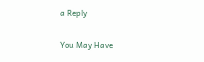a Reply

You May Have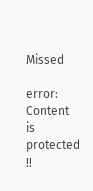Missed

error: Content is protected !!